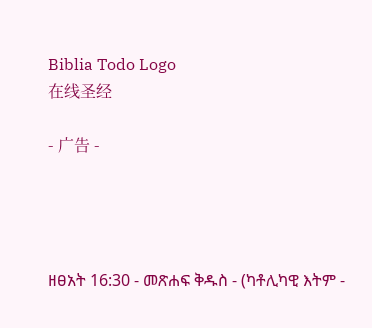Biblia Todo Logo
在线圣经

- 广告 -




ዘፀአት 16:30 - መጽሐፍ ቅዱስ - (ካቶሊካዊ እትም -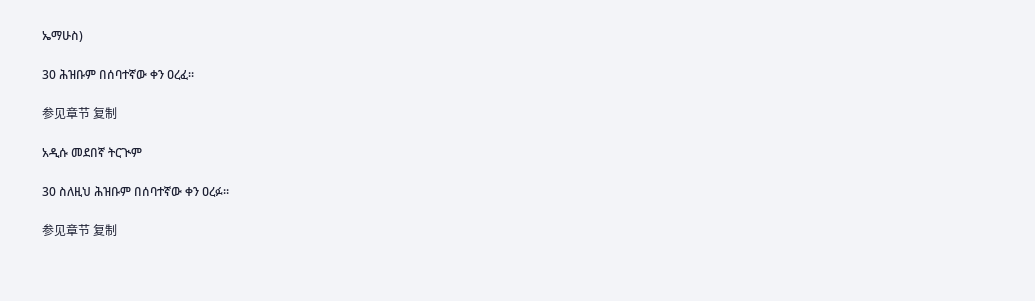ኤማሁስ)

30 ሕዝቡም በሰባተኛው ቀን ዐረፈ።

参见章节 复制

አዲሱ መደበኛ ትርጒም

30 ስለዚህ ሕዝቡም በሰባተኛው ቀን ዐረፉ።

参见章节 复制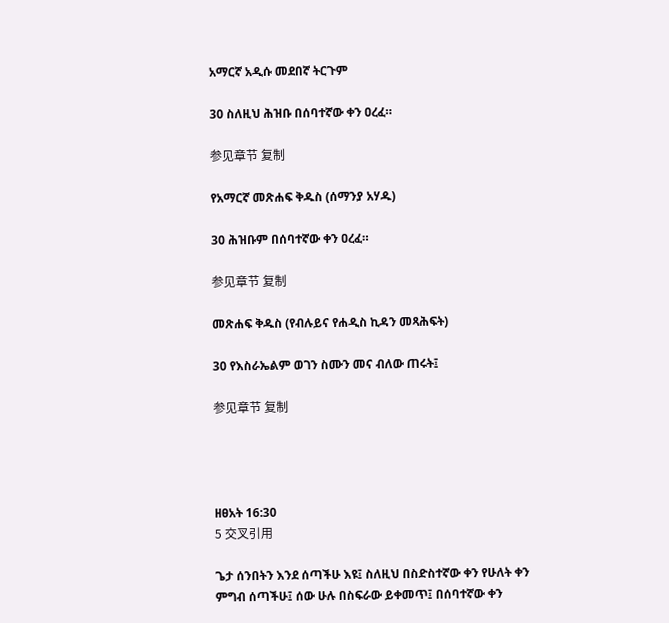አማርኛ አዲሱ መደበኛ ትርጉም

30 ስለዚህ ሕዝቡ በሰባተኛው ቀን ዐረፈ።

参见章节 复制

የአማርኛ መጽሐፍ ቅዱስ (ሰማንያ አሃዱ)

30 ሕዝቡም በሰባተኛው ቀን ዐረፈ።

参见章节 复制

መጽሐፍ ቅዱስ (የብሉይና የሐዲስ ኪዳን መጻሕፍት)

30 የእስራኤልም ወገን ስሙን መና ብለው ጠሩት፤

参见章节 复制




ዘፀአት 16:30
5 交叉引用

ጌታ ሰንበትን እንደ ሰጣችሁ እዩ፤ ስለዚህ በስድስተኛው ቀን የሁለት ቀን ምግብ ሰጣችሁ፤ ሰው ሁሉ በስፍራው ይቀመጥ፤ በሰባተኛው ቀን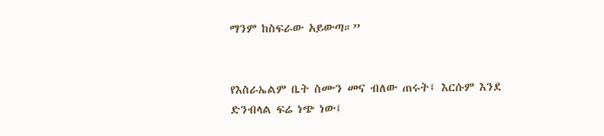ማንም ከስፍራው አይውጣ።”


የእስራኤልም ቤት ስሙን መና ብለው ጠሩት፤ እርሱም እንደ ድንብላል ፍሬ ነጭ ነው፤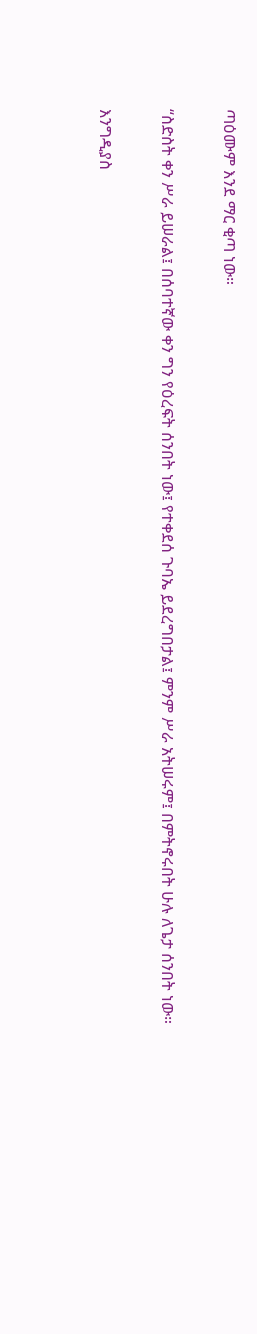ጣዕሙም እንደ ማር ቂጣ ነው።


“ስድስት ቀን ሥራ ይሠራል፤ በሰባተኛው ቀን ግን የዕረፍት ሰንበት ነው፤ የተቀደሰ ጉባኤ ይደረግበታል፤ ምንም ሥራ አትሠሩም፤ በምትኖሩበት ሁሉ ለጌታ ሰንበት ነው።


እንግዲያስ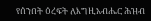የሰንበት ዕረፍት ለእግዚአብሔር ሕዝብ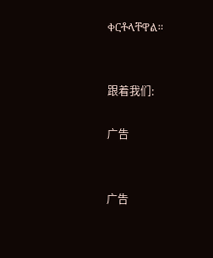ቀርቶላቸዋል።


跟着我们:

广告


广告